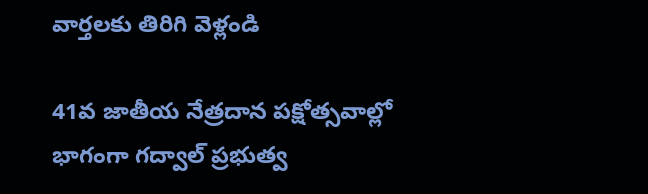వార్తలకు తిరిగి వెళ్లండి

41వ జాతీయ నేత్రదాన పక్షోత్సవాల్లో భాగంగా గద్వాల్ ప్రభుత్వ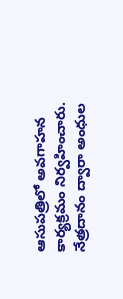ఆసుపత్రిలో అవగాహన కార్యక్రమం నిర్వహించారు. నేత్రదానం ద్వారా అంధుల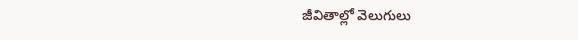జీవితాల్లో వెలుగులు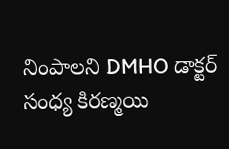నింపాలని DMHO డాక్టర్ సంధ్య కిరణ్మయి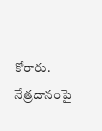కోరారు.
నేత్రదానంపై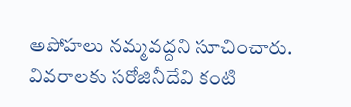అపోహలు నమ్మవద్దని సూచించారు. వివరాలకు సరోజినీదేవి కంటి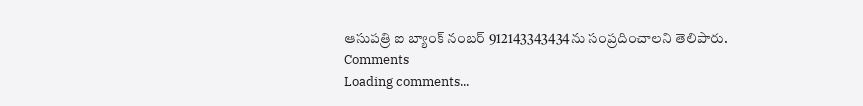ఆసుపత్రి ఐ బ్యాంక్ నంబర్ 912143343434ను సంప్రదించాలని తెలిపారు.
Comments
Loading comments...